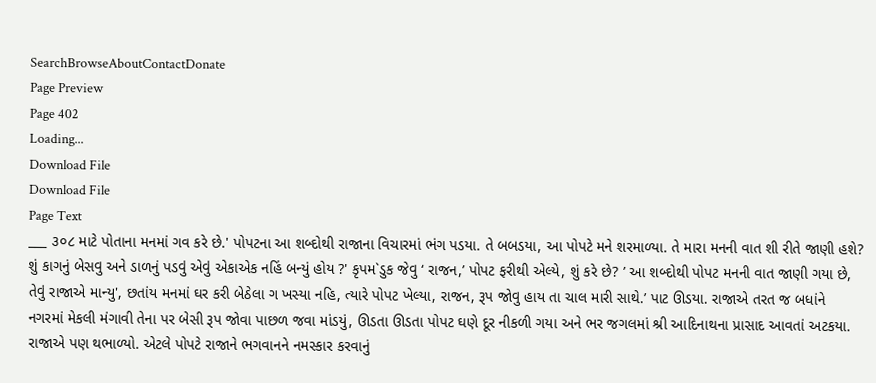SearchBrowseAboutContactDonate
Page Preview
Page 402
Loading...
Download File
Download File
Page Text
___ ૩૦૮ માટે પોતાના મનમાં ગવ કરે છે.' પોપટના આ શબ્દોથી રાજાના વિચારમાં ભંગ પડયા. તે બબડયા, આ પોપટે મને શરમાળ્યા. તે મારા મનની વાત શી રીતે જાણી હશે? શું કાગનું બેસવુ અને ડાળનું પડવું એવું એકાએક નહિં બન્યું હોય ?' કૃપમ`ડુક જેવુ ‘ રાજન,’ પોપટ ફરીથી એલ્યે, શું કરે છે? ’ આ શબ્દોથી પોપટ મનની વાત જાણી ગયા છે, તેવું રાજાએ માન્યુ', છતાંય મનમાં ઘર કરી બેઠેલા ગ ખસ્યા નહિ, ત્યારે પોપટ ખેલ્યા, રાજન, રૂપ જોવુ હાય તા ચાલ મારી સાથે.’ પાટ ઊડયા. રાજાએ તરત જ બધાંને નગરમાં મેકલી મંગાવી તેના પર બેસી રૂપ જોવા પાછળ જવા માંડયું, ઊડતા ઊડતા પોપટ ઘણે દૂર નીકળી ગયા અને ભર જગલમાં શ્રી આદિનાથના પ્રાસાદ આવતાં અટકયા. રાજાએ પણ થભાળ્યો. એટલે પોપટે રાજાને ભગવાનને નમસ્કાર કરવાનું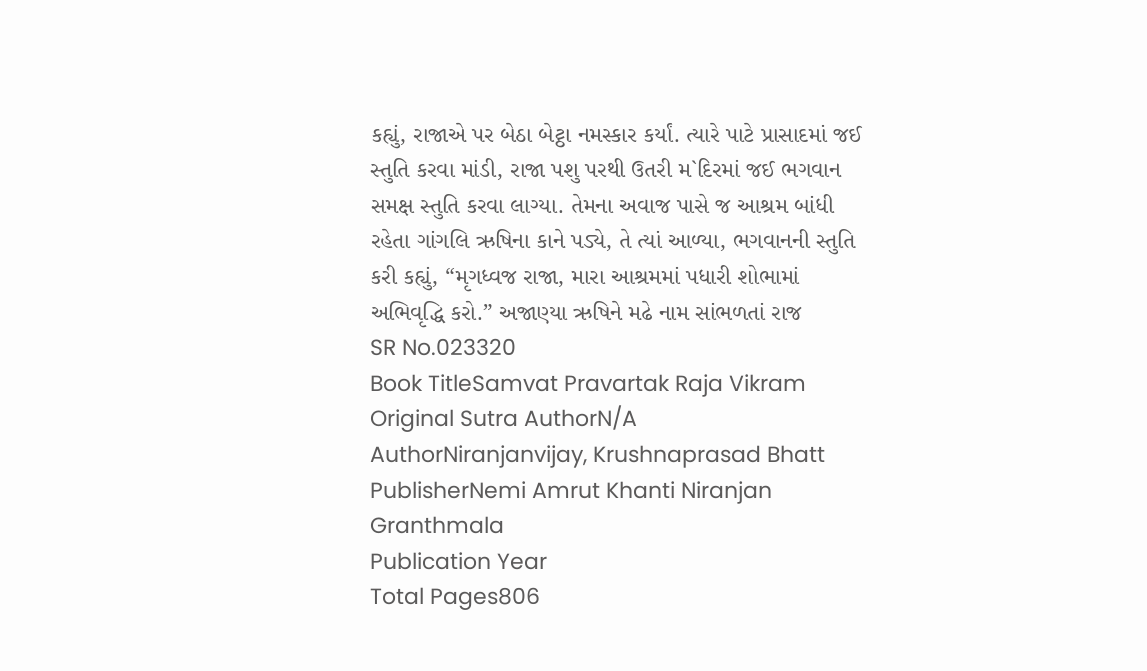કહ્યું, રાજાએ પર બેઠા બેટ્ઠા નમસ્કાર કર્યાં. ત્યારે પાટે પ્રાસાદમાં જઈ સ્તુતિ કરવા માંડી, રાજા પશુ પરથી ઉતરી મ`દિરમાં જઈ ભગવાન સમક્ષ સ્તુતિ કરવા લાગ્યા. તેમના અવાજ પાસે જ આશ્રમ બાંધી રહેતા ગાંગલિ ઋષિના કાને પડ્યે, તે ત્યાં આળ્યા, ભગવાનની સ્તુતિ કરી કહ્યું, “મૃગધ્વજ રાજા, મારા આશ્રમમાં પધારી શોભામાં અભિવૃદ્ધિ કરો.” અજાણ્યા ઋષિને મઢે નામ સાંભળતાં રાજ
SR No.023320
Book TitleSamvat Pravartak Raja Vikram
Original Sutra AuthorN/A
AuthorNiranjanvijay, Krushnaprasad Bhatt
PublisherNemi Amrut Khanti Niranjan Granthmala
Publication Year
Total Pages806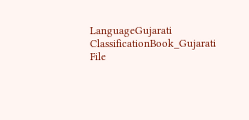LanguageGujarati
ClassificationBook_Gujarati
File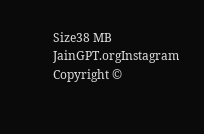Size38 MB
JainGPT.orgInstagram
Copyright ©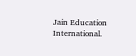Jain Education International.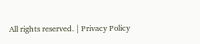All rights reserved. | Privacy Policy